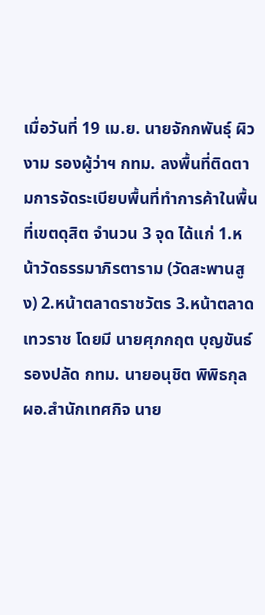เมื่อวันที่ 19 เม.ย. นายจักกพันธุ์ ผิวงาม รองผู้ว่าฯ กทม. ลงพื้นที่ติดตามการจัดระเบียบพื้นที่ทำการค้าในพื้นที่เขตดุสิต จำนวน 3 จุด ได้แก่ 1.หน้าวัดธรรมาภิรตาราม (วัดสะพานสูง) 2.หน้าตลาดราชวัตร 3.หน้าตลาดเทวราช โดยมี นายศุภกฤต บุญขันธ์ รองปลัด กทม. นายอนุชิต พิพิธกุล ผอ.สำนักเทศกิจ นาย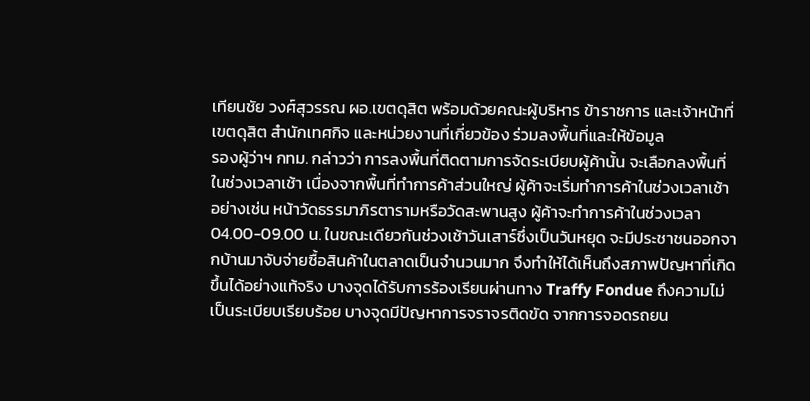เทียนชัย วงศ์สุวรรณ ผอ.เขตดุสิต พร้อมด้วยคณะผู้บริหาร ข้าราชการ และเจ้าหน้าที่เขตดุสิต สำนักเทศกิจ และหน่วยงานที่เกี่ยวข้อง ร่วมลงพื้นที่และให้ข้อมูล
รองผู้ว่าฯ กทม. กล่าวว่า การลงพื้นที่ติดตามการจัดระเบียบผู้ค้านั้น จะเลือกลงพื้นที่ในช่วงเวลาเช้า เนื่องจากพื้นที่ทำการค้าส่วนใหญ่ ผู้ค้าจะเริ่มทำการค้าในช่วงเวลาเช้า อย่างเช่น หน้าวัดธรรมาภิรตารามหรือวัดสะพานสูง ผู้ค้าจะทำการค้าในช่วงเวลา 04.00-09.00 น. ในขณะเดียวกันช่วงเช้าวันเสาร์ซึ่งเป็นวันหยุด จะมีประชาชนออกจากบ้านมาจับจ่ายซื้อสินค้าในตลาดเป็นจำนวนมาก จึงทำให้ได้เห็นถึงสภาพปัญหาที่เกิดขึ้นได้อย่างแท้จริง บางจุดได้รับการร้องเรียนผ่านทาง Traffy Fondue ถึงความไม่เป็นระเบียบเรียบร้อย บางจุดมีปัญหาการจราจรติดขัด จากการจอดรถยน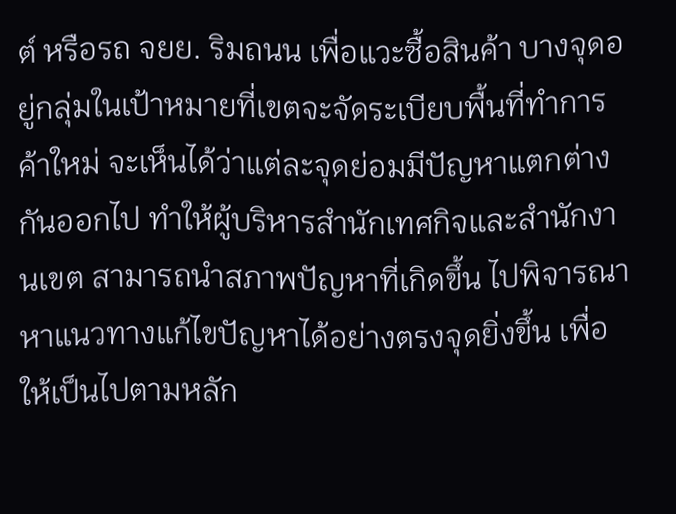ต์ หรือรถ จยย. ริมถนน เพื่อแวะซื้อสินค้า บางจุดอยู่กลุ่มในเป้าหมายที่เขตจะจัดระเบียบพื้นที่ทำการค้าใหม่ จะเห็นได้ว่าแต่ละจุดย่อมมีปัญหาแตกต่างกันออกไป ทำให้ผู้บริหารสำนักเทศกิจและสำนักงานเขต สามารถนำสภาพปัญหาที่เกิดขึ้น ไปพิจารณาหาแนวทางแก้ไขปัญหาได้อย่างตรงจุดยิ่งขึ้น เพื่อให้เป็นไปตามหลัก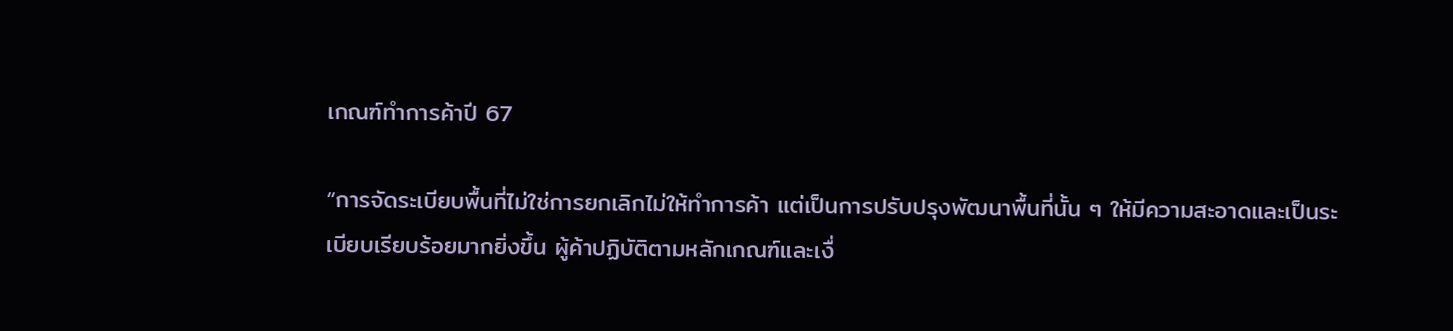เกณฑ์ทำการค้าปี 67

“การจัดระเบียบพื้นที่ไม่ใช่การยกเลิกไม่ให้ทำการค้า แต่เป็นการปรับปรุงพัฒนาพื้นที่นั้น ๆ ให้มีความสะอาดและเป็นระเบียบเรียบร้อยมากยิ่งขึ้น ผู้ค้าปฏิบัติตามหลักเกณฑ์และเงื่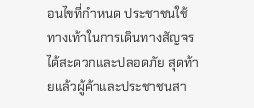อนไขที่กำหนด ประชาชนใช้ทางเท้าในการเดินทางสัญจรได้สะดวกและปลอดภัย สุดท้ายแล้วผู้ค้าและประชาชนสา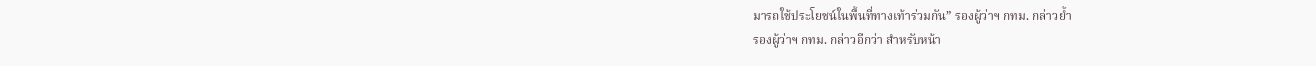มารถใช้ประโยชน์ในพื้นที่ทางเท้าร่วมกัน” รองผู้ว่าฯ กทม. กล่าวย้ำ
รองผู้ว่าฯ กทม. กล่าวอีกว่า สำหรับหน้า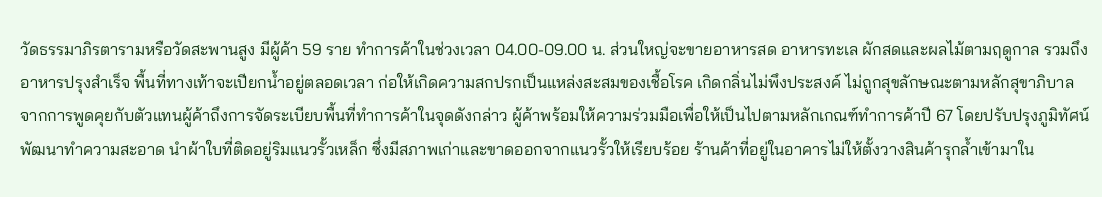วัดธรรมาภิรตารามหรือวัดสะพานสูง มีผู้ค้า 59 ราย ทำการค้าในช่วงเวลา 04.00-09.00 น. ส่วนใหญ่จะขายอาหารสด อาหารทะเล ผักสดและผลไม้ตามฤดูกาล รวมถึงอาหารปรุงสำเร็จ พื้นที่ทางเท้าจะเปียกน้ำอยู่ตลอดเวลา ก่อให้เกิดความสกปรกเป็นแหล่งสะสมของเชื้อโรค เกิดกลิ่นไม่พึงประสงค์ ไม่ถูกสุขลักษณะตามหลักสุขาภิบาล
จากการพูดคุยกับตัวแทนผู้ค้าถึงการจัดระเบียบพื้นที่ทำการค้าในจุดดังกล่าว ผู้ค้าพร้อมให้ความร่วมมือเพื่อให้เป็นไปตามหลักเกณฑ์ทำการค้าปี 67 โดยปรับปรุงภูมิทัศน์พัฒนาทำความสะอาด นำผ้าใบที่ติดอยู่ริมแนวรั้วเหล็ก ซึ่งมีสภาพเก่าและขาดออกจากแนวรั้วให้เรียบร้อย ร้านค้าที่อยู่ในอาคารไม่ให้ตั้งวางสินค้ารุกล้ำเข้ามาใน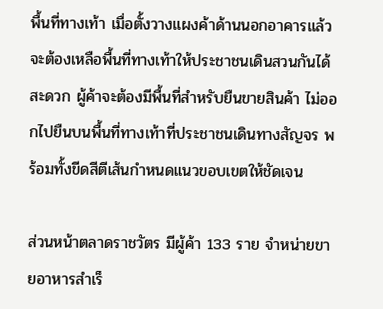พื้นที่ทางเท้า เมื่อตั้งวางแผงค้าด้านนอกอาคารแล้ว จะต้องเหลือพื้นที่ทางเท้าให้ประชาชนเดินสวนกันได้สะดวก ผู้ค้าจะต้องมีพื้นที่สำหรับยืนขายสินค้า ไม่ออกไปยืนบนพื้นที่ทางเท้าที่ประชาชนเดินทางสัญจร พร้อมทั้งขีดสีตีเส้นกำหนดแนวขอบเขตให้ชัดเจน

ส่วนหน้าตลาดราชวัตร มีผู้ค้า 133 ราย จำหน่ายขายอาหารสำเร็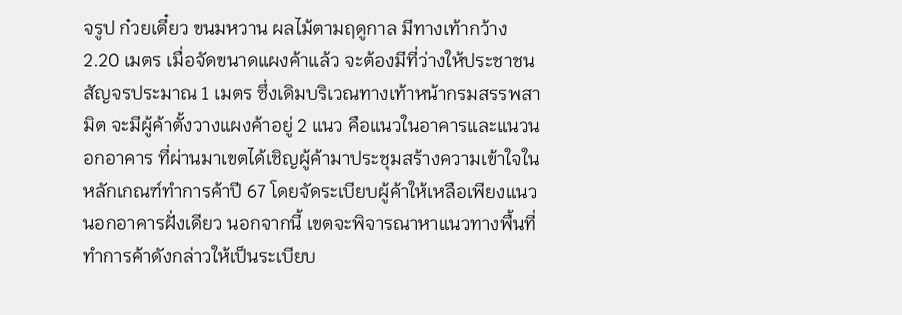จรูป ก๋วยเตี๋ยว ขนมหวาน ผลไม้ตามฤดูกาล มีทางเท้ากว้าง 2.20 เมตร เมื่อจัดขนาดแผงค้าแล้ว จะต้องมีที่ว่างให้ประชาชนสัญจรประมาณ 1 เมตร ซึ่งเดิมบริเวณทางเท้าหน้ากรมสรรพสามิต จะมีผู้ค้าตั้งวางแผงค้าอยู่ 2 แนว คือแนวในอาคารและแนวนอกอาคาร ที่ผ่านมาเขตได้เชิญผู้ค้ามาประชุมสร้างความเข้าใจในหลักเกณฑ์ทำการค้าปี 67 โดยจัดระเบียบผู้ค้าให้เหลือเพียงแนวนอกอาคารฝั่งเดียว นอกจากนี้ เขตจะพิจารณาหาแนวทางพื้นที่ทำการค้าดังกล่าวให้เป็นระเบียบ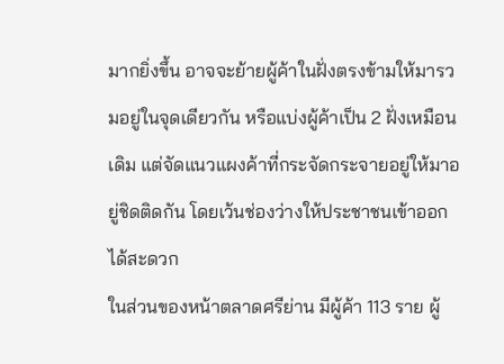มากยิ่งขึ้น อาจจะย้ายผู้ค้าในฝั่งตรงข้ามให้มารวมอยู่ในจุดเดียวกัน หรือแบ่งผู้ค้าเป็น 2 ฝั่งเหมือนเดิม แต่จัดแนวแผงค้าที่กระจัดกระจายอยู่ให้มาอยู่ชิดติดกัน โดยเว้นช่องว่างให้ประชาชนเข้าออกได้สะดวก
ในส่วนของหน้าตลาดศรีย่าน มีผู้ค้า 113 ราย ผู้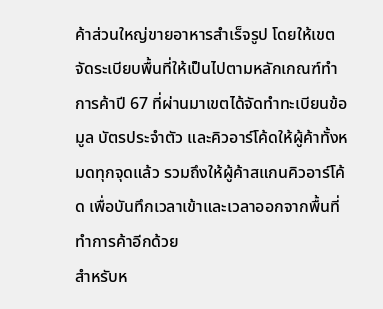ค้าส่วนใหญ่ขายอาหารสำเร็จรูป โดยให้เขต จัดระเบียบพื้นที่ให้เป็นไปตามหลักเกณฑ์ทำการค้าปี 67 ที่ผ่านมาเขตได้จัดทำทะเบียนข้อมูล บัตรประจำตัว และคิวอาร์โค้ดให้ผู้ค้าทั้งหมดทุกจุดแล้ว รวมถึงให้ผู้ค้าสแกนคิวอาร์โค้ด เพื่อบันทึกเวลาเข้าและเวลาออกจากพื้นที่ทำการค้าอีกด้วย
สำหรับห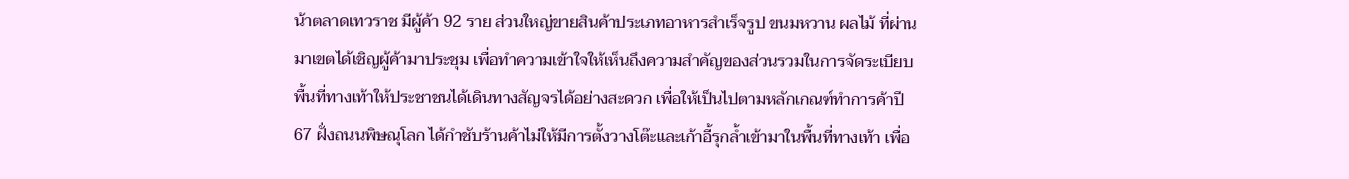น้าตลาดเทวราช มีผู้ค้า 92 ราย ส่วนใหญ่ขายสินค้าประเภทอาหารสำเร็จรูป ขนมหวาน ผลไม้ ที่ผ่านมาเขตได้เชิญผู้ค้ามาประชุม เพื่อทำความเข้าใจให้เห็นถึงความสำคัญของส่วนรวมในการจัดระเบียบพื้นที่ทางเท้าให้ประชาชนได้เดินทางสัญจรได้อย่างสะดวก เพื่อให้เป็นไปตามหลักเกณฑ์ทำการค้าปี 67 ฝั่งถนนพิษณุโลก ได้กำชับร้านค้าไม่ให้มีการตั้งวางโต๊ะและเก้าอี้รุกล้ำเข้ามาในพื้นที่ทางเท้า เพื่อ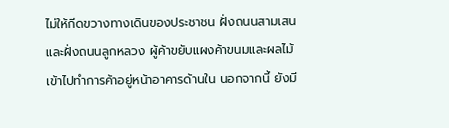ไม่ให้กีดขวางทางเดินของประชาชน ฝั่งถนนสามเสน และฝั่งถนนลูกหลวง ผู้ค้าขยับแผงค้าขนมและผลไม้ เข้าไปทำการค้าอยู่หน้าอาคารด้านใน นอกจากนี้ ยังมี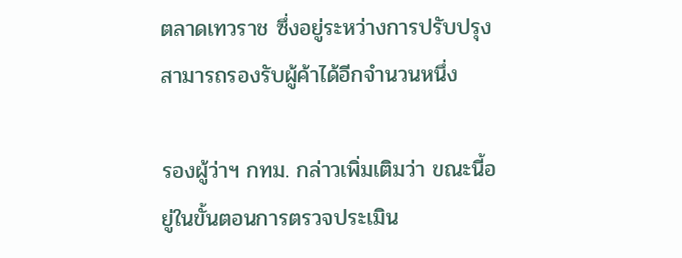ตลาดเทวราช ซึ่งอยู่ระหว่างการปรับปรุง สามารถรองรับผู้ค้าได้อีกจำนวนหนึ่ง

รองผู้ว่าฯ กทม. กล่าวเพิ่มเติมว่า ขณะนี้อยู่ในขั้นตอนการตรวจประเมิน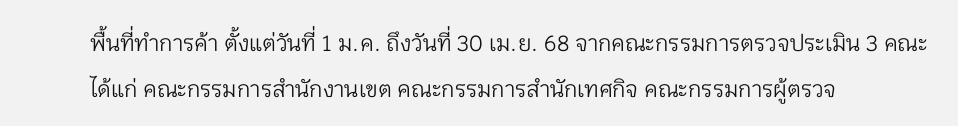พื้นที่ทำการค้า ตั้งแต่วันที่ 1 ม.ค. ถึงวันที่ 30 เม.ย. 68 จากคณะกรรมการตรวจประเมิน 3 คณะ ได้แก่ คณะกรรมการสำนักงานเขต คณะกรรมการสำนักเทศกิจ คณะกรรมการผู้ตรวจ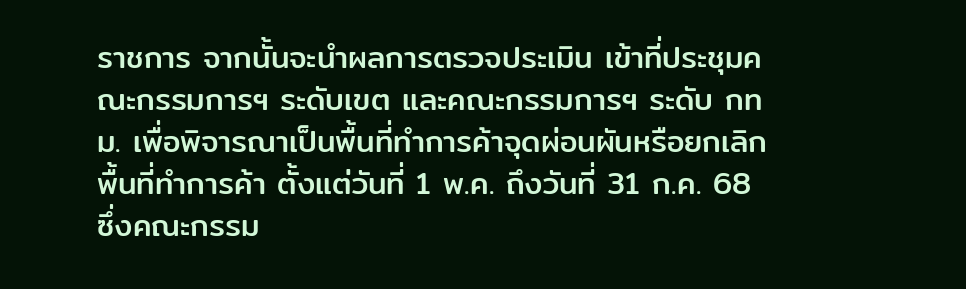ราชการ จากนั้นจะนำผลการตรวจประเมิน เข้าที่ประชุมคณะกรรมการฯ ระดับเขต และคณะกรรมการฯ ระดับ กทม. เพื่อพิจารณาเป็นพื้นที่ทำการค้าจุดผ่อนผันหรือยกเลิกพื้นที่ทำการค้า ตั้งแต่วันที่ 1 พ.ค. ถึงวันที่ 31 ก.ค. 68 ซึ่งคณะกรรม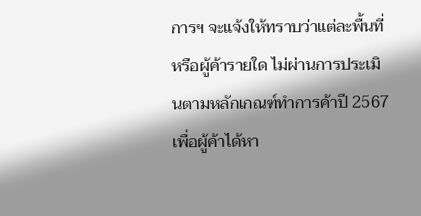การฯ จะแจ้งให้ทราบว่าแต่ละพื้นที่หรือผู้ค้ารายใด ไม่ผ่านการประเมินตามหลักเกณฑ์ทำการค้าปี 2567 เพื่อผู้ค้าได้หา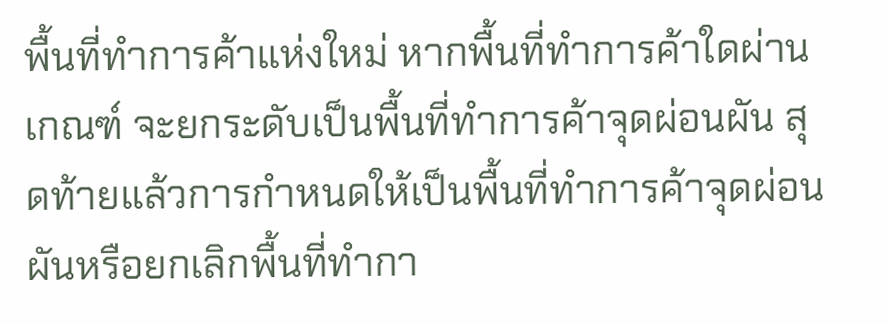พื้นที่ทำการค้าแห่งใหม่ หากพื้นที่ทำการค้าใดผ่านเกณฑ์ จะยกระดับเป็นพื้นที่ทำการค้าจุดผ่อนผัน สุดท้ายแล้วการกำหนดให้เป็นพื้นที่ทำการค้าจุดผ่อนผันหรือยกเลิกพื้นที่ทำกา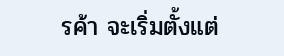รค้า จะเริ่มตั้งแต่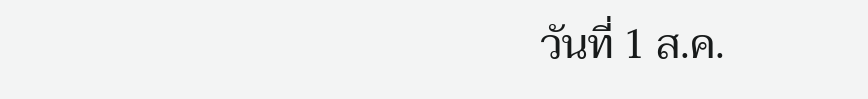วันที่ 1 ส.ค.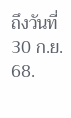ถึงวันที่ 30 ก.ย. 68.